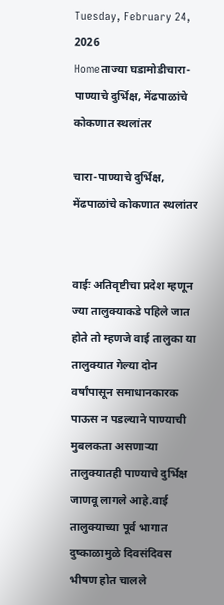Tuesday, February 24, 2026
Homeताज्या घडामोडीचारा-पाण्याचे दुर्भिक्ष, मेंढपाळांचे कोकणात स्थलांतर

चारा-पाण्याचे दुर्भिक्ष, मेंढपाळांचे कोकणात स्थलांतर


वाईः अतिवृष्टीचा प्रदेश म्हणून ज्या तालुक्याकडे पहिले जात होते तो म्हणजे वाई तालुका या तालुक्यात गेल्या दोन वर्षांपासून समाधानकारक पाऊस न पडल्याने पाण्याची मुबलकता असणार्‍या तालुक्यातही पाण्याचे दुर्भिक्ष जाणवू लागले आहे.वाई तालुक्याच्या पूर्व भागात दुष्काळामुळे दिवसंदिवस भीषण होत चालले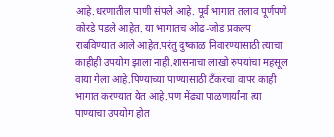आहे.धरणातील पाणी संपले आहे. पूर्व भागात तलाव पूर्णपणे कोरडे पडले आहेत. या भागातच ओढ-जोड प्रकल्प राबविण्यात आले आहेत.परंतु दुष्काळ निवारण्यासाठी त्याचा काहीही उपयोग झाला नाही.शासनाचा लाखो रुपयांचा महसूल वाया गेला आहे.पिण्याच्या पाण्यासाठी टँकरचा वापर काही भागात करण्यात येत आहे.पण मेंढ्या पाळणार्यांना त्या पाण्याचा उपयोग होत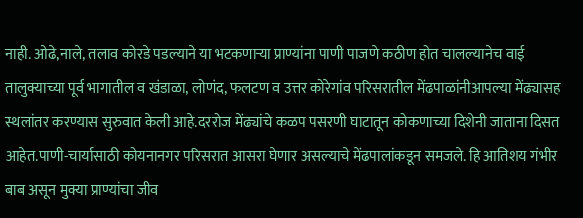नाही. ओढे,नाले, तलाव कोरडे पडल्याने या भटकणार्‍या प्राण्यांना पाणी पाजणे कठीण होत चालल्यानेच वाई तालुक्याच्या पूर्व भागातील व खंडाळा, लोणंद, फलटण व उत्तर कोरेगांव परिसरातील मेंढपाळांनीआपल्या मेंढ्यासह स्थलांतर करण्यास सुरुवात केली आहे.दररोज मेंढ्यांचे कळप पसरणी घाटातून कोकणाच्या दिशेनी जाताना दिसत आहेत.पाणी-चार्यासाठी कोयनानगर परिसरात आसरा घेणार असल्याचे मेंढपालांकडून समजले. हि आतिशय गंभीर बाब असून मुक्या प्राण्यांचा जीव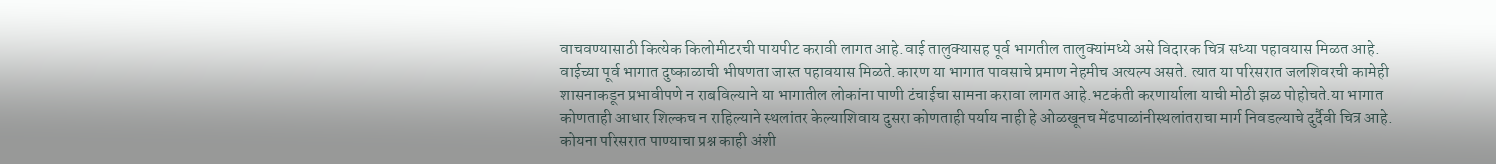वाचवण्यासाठी कित्येक किलोमीटरची पायपीट करावी लागत आहे.वाई तालुक्यासह पूर्व भागतील तालुक्यांमध्ये असे विदारक चित्र सध्या पहावयास मिळत आहे.
वाईच्या पूर्व भागात दुष्काळाची भीषणता जास्त पहावयास मिळते.कारण या भागात पावसाचे प्रमाण नेहमीच अत्यल्प असते. त्यात या परिसरात जलशिवरची कामेही शासनाकडून प्रभावीपणे न राबविल्याने या भागातील लोकांना पाणी टंचाईचा सामना करावा लागत आहे.भटकंती करणार्याला याची मोठी झळ पोहोचते.या भागात कोणताही आधार शिल्कच न राहिल्याने स्थलांतर केल्याशिवाय दुसरा कोणताही पर्याय नाही हे ओळखूनच मेंढपाळांनीस्थलांतराचा मार्ग निवडल्याचे दुर्दैवी चित्र आहे.
कोयना परिसरात पाण्याचा प्रश्न काही अंशी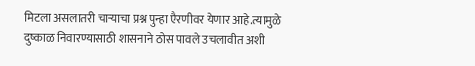मिटला असलातरी चार्‍याचा प्रश्न पुन्हा एैरणीवर येणार आहे.त्यामुळे दुष्काळ निवारण्यासाठी शासनाने ठोस पावले उचलावीत अशी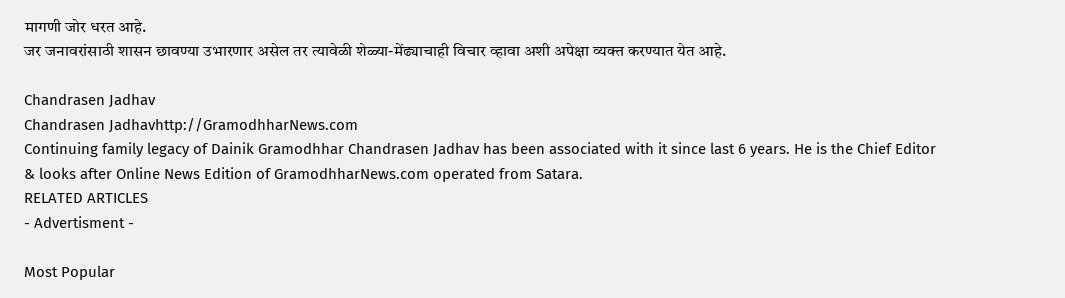मागणी जोर धरत आहे.
जर जनावरांसाठी शासन छावण्या उभारणार असेल तर त्यावेळी शेळ्या-मेंढ्याचाही विचार व्हावा अशी अपेक्षा व्यक्त करण्यात येत आहे.

Chandrasen Jadhav
Chandrasen Jadhavhttp://GramodhharNews.com
Continuing family legacy of Dainik Gramodhhar Chandrasen Jadhav has been associated with it since last 6 years. He is the Chief Editor & looks after Online News Edition of GramodhharNews.com operated from Satara.
RELATED ARTICLES
- Advertisment -

Most Popular